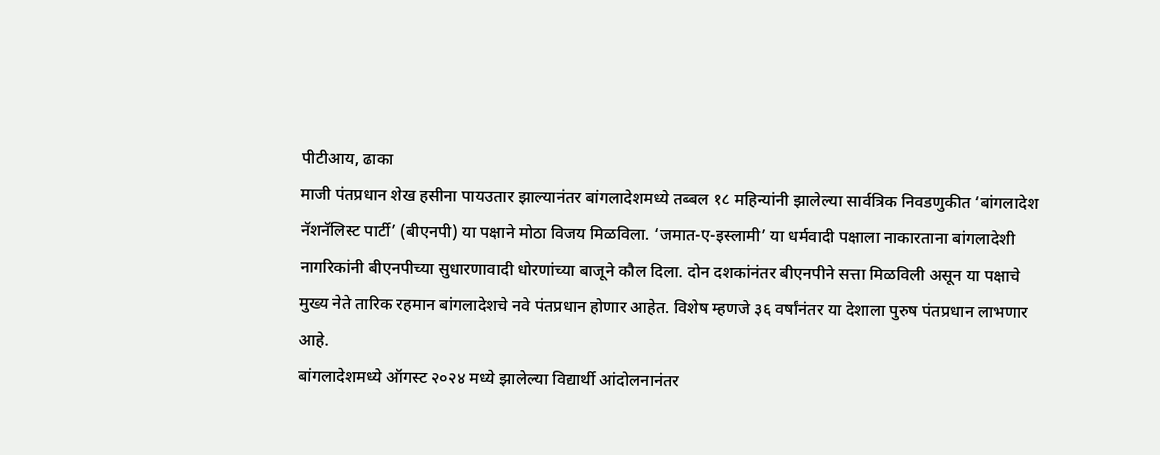पीटीआय, ढाका
माजी पंतप्रधान शेख हसीना पायउतार झाल्यानंतर बांगलादेशमध्ये तब्बल १८ महिन्यांनी झालेल्या सार्वत्रिक निवडणुकीत ‘बांगलादेश नॅशनॅलिस्ट पार्टी’ (बीएनपी) या पक्षाने मोठा विजय मिळविला. ‘जमात-ए-इस्लामी’ या धर्मवादी पक्षाला नाकारताना बांगलादेशी नागरिकांनी बीएनपीच्या सुधारणावादी धोरणांच्या बाजूने कौल दिला. दोन दशकांनंतर बीएनपीने सत्ता मिळविली असून या पक्षाचे मुख्य नेते तारिक रहमान बांगलादेशचे नवे पंतप्रधान होणार आहेत. विशेष म्हणजे ३६ वर्षांनंतर या देशाला पुरुष पंतप्रधान लाभणार आहे.
बांगलादेशमध्ये ऑगस्ट २०२४ मध्ये झालेल्या विद्यार्थी आंदोलनानंतर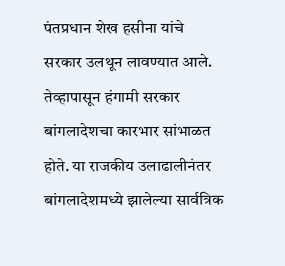पंतप्रधान शेख हसीना यांचे सरकार उलथून लावण्यात आले. तेव्हापासून हंगामी सरकार बांगलादेशचा कारभार सांभाळत होते. या राजकीय उलाढालीनंतर बांगलादेशमध्ये झालेल्या सार्वत्रिक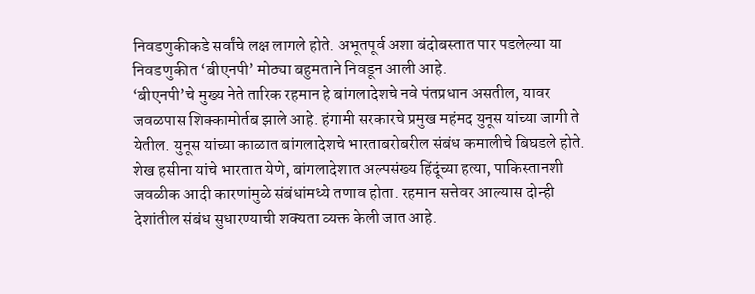निवडणुकीकडे सर्वांचे लक्ष लागले होते. अभूतपूर्व अशा बंदोबस्तात पार पडलेल्या या निवडणुकीत ‘बीएनपी’ मोठ्या बहुमताने निवडून आली आहे.
‘बीएनपी’चे मुख्य नेते तारिक रहमान हे बांगलादेशचे नवे पंतप्रधान असतील, यावर जवळपास शिक्कामोर्तब झाले आहे. हंगामी सरकारचे प्रमुख महंमद युनूस यांच्या जागी ते येतील. युनूस यांच्या काळात बांगलादेशचे भारताबरोबरील संबंध कमालीचे बिघडले होते. शेख हसीना यांचे भारतात येणे, बांगलादेशात अल्पसंख्य हिंदूंच्या हत्या, पाकिस्तानशी जवळीक आदी कारणांमुळे संबंधांमध्ये तणाव होता. रहमान सत्तेवर आल्यास दोन्ही देशांतील संबंध सुधारण्याची शक्यता व्यक्त केली जात आहे.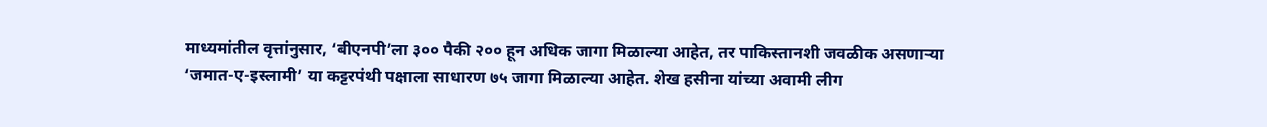माध्यमांतील वृत्तांनुसार, ‘बीएनपी’ला ३०० पैकी २०० हून अधिक जागा मिळाल्या आहेत, तर पाकिस्तानशी जवळीक असणाऱ्या ‘जमात-ए-इस्लामी’ या कट्टरपंथी पक्षाला साधारण ७५ जागा मिळाल्या आहेत. शेख हसीना यांच्या अवामी लीग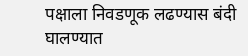पक्षाला निवडणूक लढण्यास बंदी घालण्यात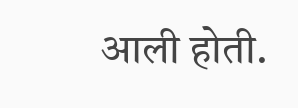आली होती.